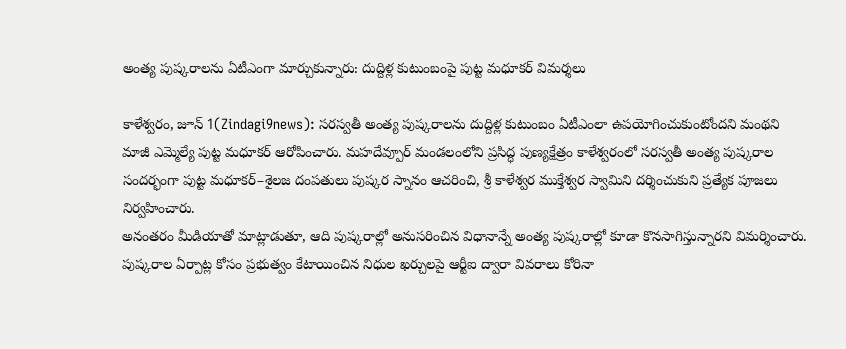అంత్య పుష్కరాలను ఏటీఎంగా మార్చుకున్నారు: దుద్దిళ్ల కుటుంబంపై పుట్ట మధూకర్ విమర్శలు

కాళేశ్వరం, జూన్ 1(Zindagi9news): సరస్వతీ అంత్య పుష్కరాలను దుద్దిళ్ల కుటుంబం ఏటీఎంలా ఉపయోగించుకుంటోందని మంథని మాజీ ఎమ్మెల్యే పుట్ట మధూకర్ ఆరోపించారు. మహదేవ్పూర్ మండలంలోని ప్రసిద్ధ పుణ్యక్షేత్రం కాళేశ్వరంలో సరస్వతీ అంత్య పుష్కరాల సందర్భంగా పుట్ట మధూకర్–శైలజ దంపతులు పుష్కర స్నానం ఆచరించి, శ్రీ కాళేశ్వర ముక్తేశ్వర స్వామిని దర్శించుకుని ప్రత్యేక పూజలు నిర్వహించారు.
అనంతరం మీడియాతో మాట్లాడుతూ, ఆది పుష్కరాల్లో అనుసరించిన విధానాన్నే అంత్య పుష్కరాల్లో కూడా కొనసాగిస్తున్నారని విమర్శించారు. పుష్కరాల ఏర్పాట్ల కోసం ప్రభుత్వం కేటాయించిన నిధుల ఖర్చులపై ఆర్టీఐ ద్వారా వివరాలు కోరినా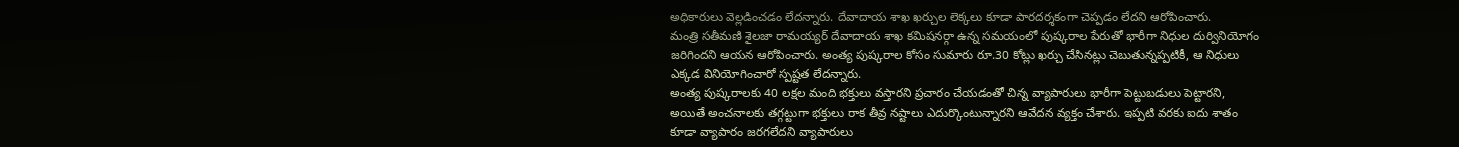అధికారులు వెల్లడించడం లేదన్నారు. దేవాదాయ శాఖ ఖర్చుల లెక్కలు కూడా పారదర్శకంగా చెప్పడం లేదని ఆరోపించారు.
మంత్రి సతీమణి శైలజా రామయ్యర్ దేవాదాయ శాఖ కమిషనర్గా ఉన్న సమయంలో పుష్కరాల పేరుతో భారీగా నిధుల దుర్వినియోగం జరిగిందని ఆయన ఆరోపించారు. అంత్య పుష్కరాల కోసం సుమారు రూ.30 కోట్లు ఖర్చు చేసినట్లు చెబుతున్నప్పటికీ, ఆ నిధులు ఎక్కడ వినియోగించారో స్పష్టత లేదన్నారు.
అంత్య పుష్కరాలకు 40 లక్షల మంది భక్తులు వస్తారని ప్రచారం చేయడంతో చిన్న వ్యాపారులు భారీగా పెట్టుబడులు పెట్టారని, అయితే అంచనాలకు తగ్గట్టుగా భక్తులు రాక తీవ్ర నష్టాలు ఎదుర్కొంటున్నారని ఆవేదన వ్యక్తం చేశారు. ఇప్పటి వరకు ఐదు శాతం కూడా వ్యాపారం జరగలేదని వ్యాపారులు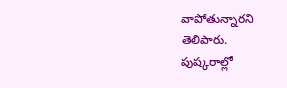వాపోతున్నారని తెలిపారు.
పుష్కరాల్లో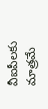వీఐపీలకు మాత్రమే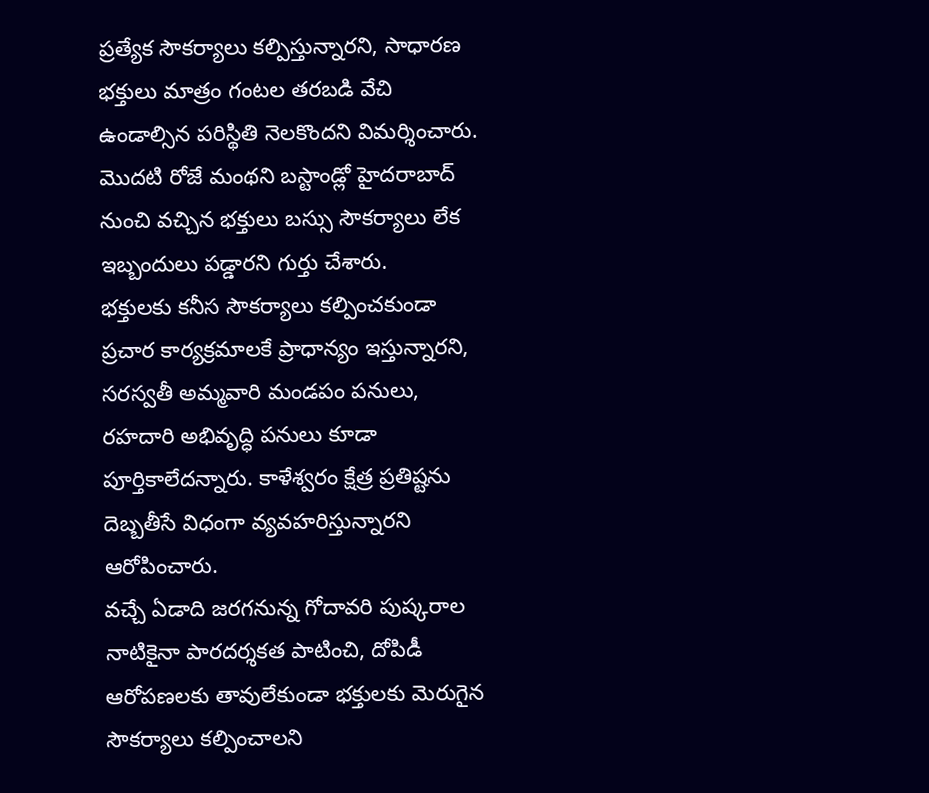ప్రత్యేక సౌకర్యాలు కల్పిస్తున్నారని, సాధారణ భక్తులు మాత్రం గంటల తరబడి వేచి ఉండాల్సిన పరిస్థితి నెలకొందని విమర్శించారు. మొదటి రోజే మంథని బస్టాండ్లో హైదరాబాద్ నుంచి వచ్చిన భక్తులు బస్సు సౌకర్యాలు లేక ఇబ్బందులు పడ్డారని గుర్తు చేశారు.
భక్తులకు కనీస సౌకర్యాలు కల్పించకుండా ప్రచార కార్యక్రమాలకే ప్రాధాన్యం ఇస్తున్నారని, సరస్వతీ అమ్మవారి మండపం పనులు, రహదారి అభివృద్ధి పనులు కూడా పూర్తికాలేదన్నారు. కాళేశ్వరం క్షేత్ర ప్రతిష్టను దెబ్బతీసే విధంగా వ్యవహరిస్తున్నారని ఆరోపించారు.
వచ్చే ఏడాది జరగనున్న గోదావరి పుష్కరాల నాటికైనా పారదర్శకత పాటించి, దోపిడీ ఆరోపణలకు తావులేకుండా భక్తులకు మెరుగైన సౌకర్యాలు కల్పించాలని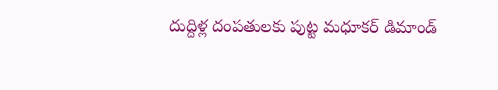దుద్దిళ్ల దంపతులకు పుట్ట మధూకర్ డిమాండ్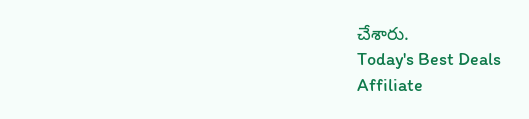చేశారు.
Today's Best Deals
Affiliate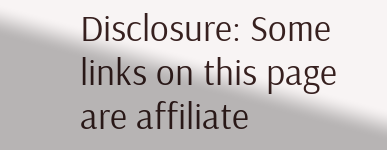Disclosure: Some links on this page are affiliate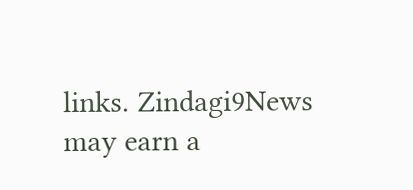links. Zindagi9News may earn a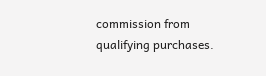commission from qualifying purchases.